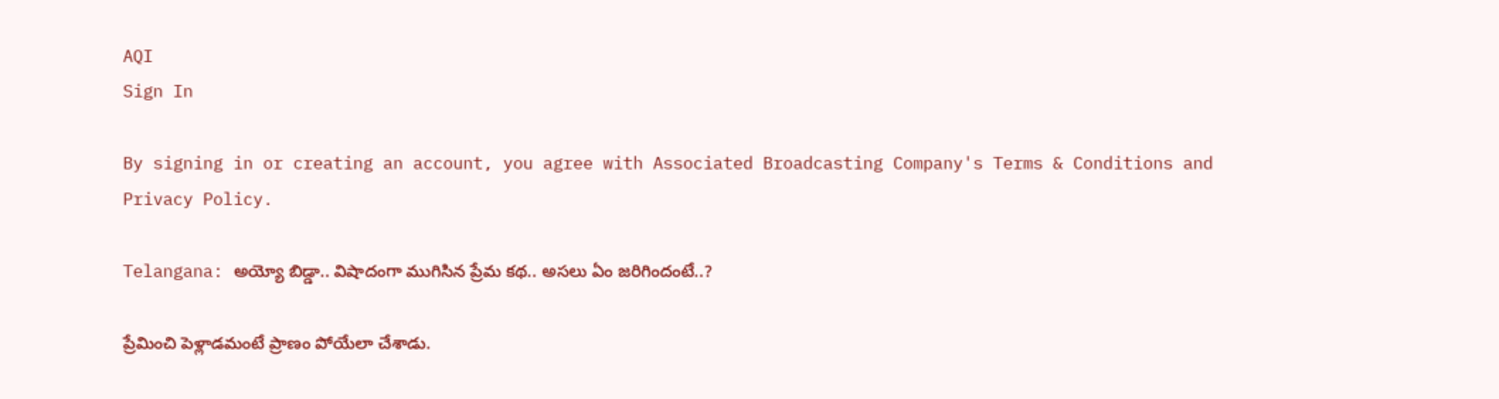AQI
Sign In

By signing in or creating an account, you agree with Associated Broadcasting Company's Terms & Conditions and Privacy Policy.

Telangana: అయ్యో బిడ్డా.. విషాదంగా ముగిసిన ప్రేమ కథ.. అసలు ఏం జరిగిందంటే..?

ప్రేమించి పెళ్లాడమంటే ప్రాణం పోయేలా చేశాడు.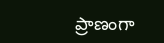ప్రాణంగా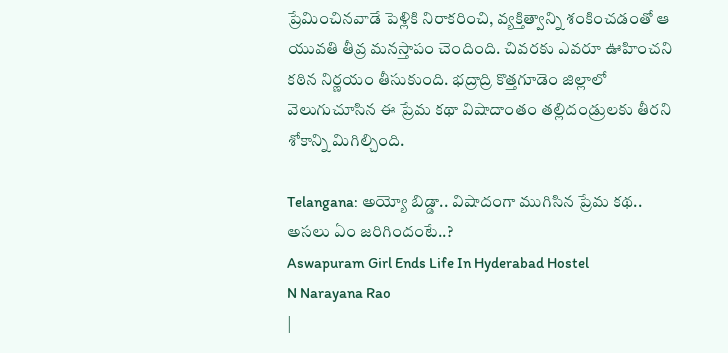ప్రేమించినవాడే పెళ్లికి నిరాకరించి, వ్యక్తిత్వాన్ని శంకించడంతో ఆ యువతి తీవ్ర మనస్తాపం చెందింది. చివరకు ఎవరూ ఊహించని కఠిన నిర్ణయం తీసుకుంది. భద్రాద్రి కొత్తగూడెం జిల్లాలో వెలుగుచూసిన ఈ ప్రేమ కథా విషాదాంతం తల్లిదండ్రులకు తీరని శోకాన్ని మిగిల్చింది.

Telangana: అయ్యో బిడ్డా.. విషాదంగా ముగిసిన ప్రేమ కథ.. అసలు ఏం జరిగిందంటే..?
Aswapuram Girl Ends Life In Hyderabad Hostel
N Narayana Rao
|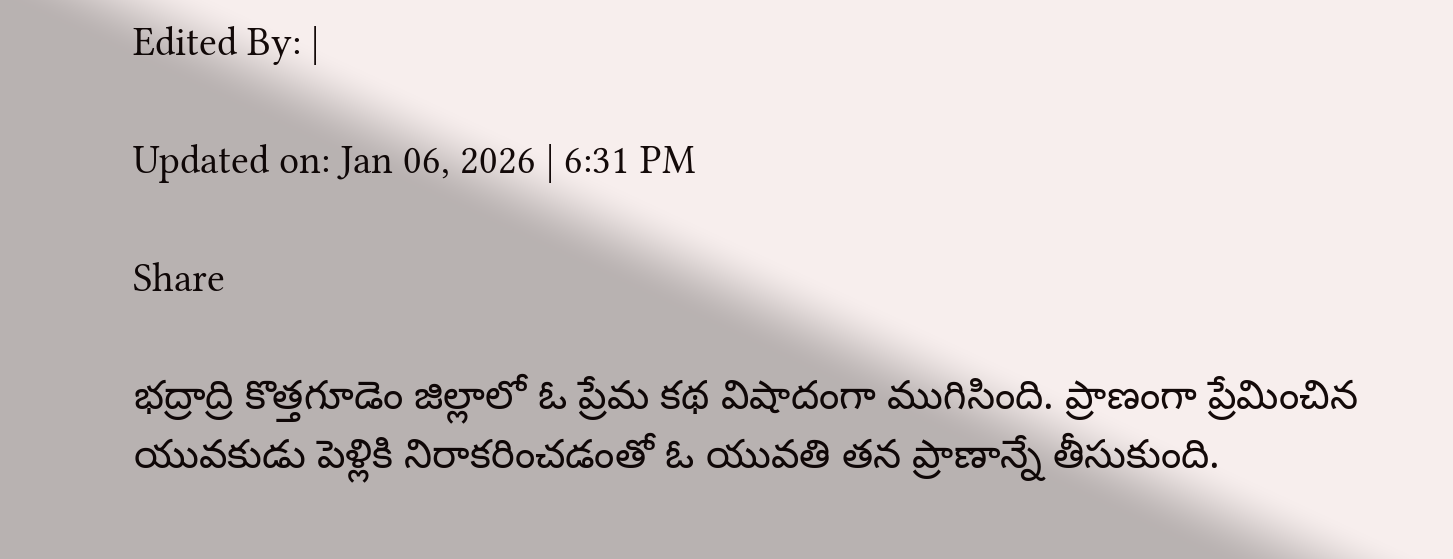Edited By: |

Updated on: Jan 06, 2026 | 6:31 PM

Share

భద్రాద్రి కొత్తగూడెం జిల్లాలో ఓ ప్రేమ కథ విషాదంగా ముగిసింది. ప్రాణంగా ప్రేమించిన యువకుడు పెళ్లికి నిరాకరించడంతో ఓ యువతి తన ప్రాణాన్నే తీసుకుంది.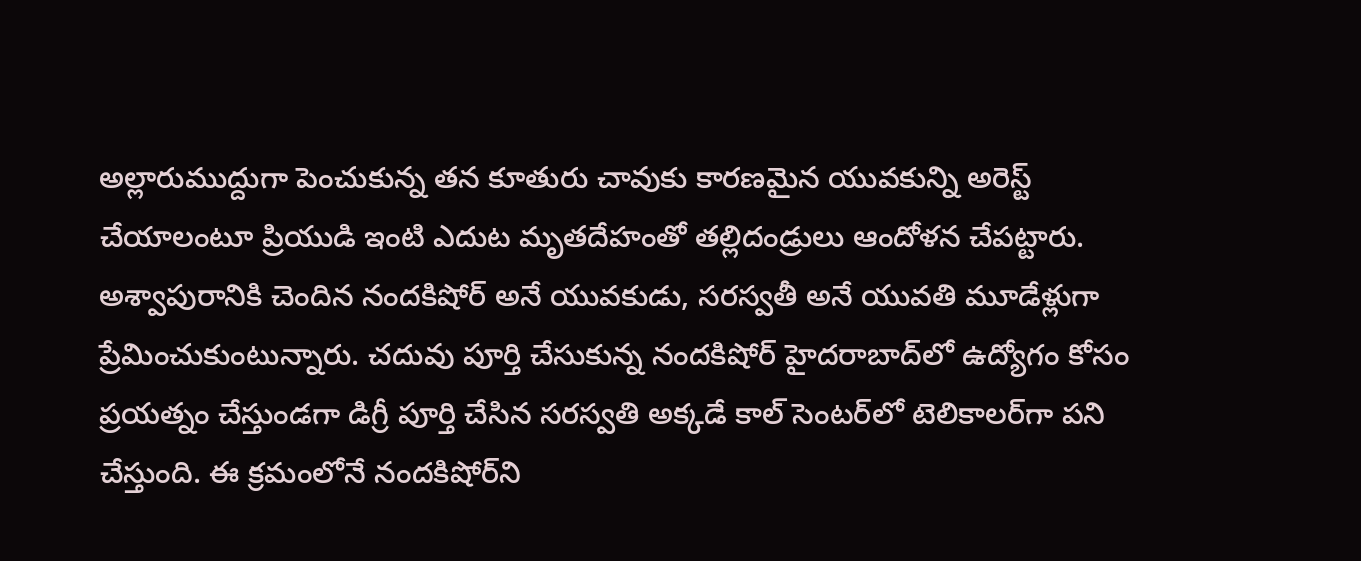అల్లారుముద్దుగా పెంచుకున్న తన కూతురు చావుకు కారణమైన యువకున్ని అరెస్ట్ చేయాలంటూ ప్రియుడి ఇంటి ఎదుట మృతదేహంతో తల్లిదండ్రులు ఆందోళన చేపట్టారు. అశ్వాపురానికి చెందిన నందకిషోర్ అనే యువకుడు, సరస్వతీ అనే యువతి మూడేళ్లుగా ప్రేమించుకుంటున్నారు. చదువు పూర్తి చేసుకున్న నందకిషోర్ హైదరాబాద్‌లో ఉద్యోగం కోసం ప్రయత్నం చేస్తుండగా డిగ్రీ పూర్తి చేసిన సరస్వతి అక్కడే కాల్ సెంటర్‌లో టెలికాలర్‌గా పని చేస్తుంది. ఈ క్రమంలోనే నందకిషోర్‌ని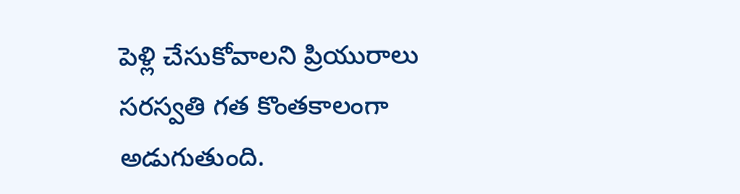పెళ్లి చేసుకోవాలని ప్రియురాలు సరస్వతి గత కొంతకాలంగా అడుగుతుంది.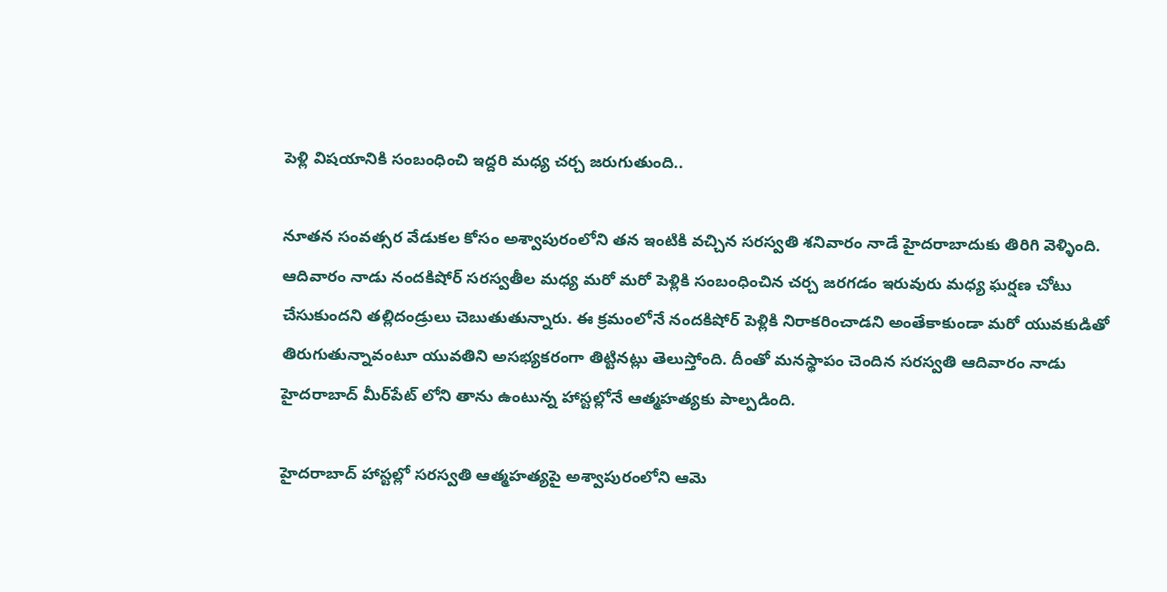పెళ్లి విషయానికి సంబంధించి ఇద్దరి మధ్య చర్చ జరుగుతుంది..

నూతన సంవత్సర వేడుకల కోసం అశ్వాపురంలోని తన ఇంటికి వచ్చిన సరస్వతి శనివారం నాడే హైదరాబాదుకు తిరిగి వెళ్ళింది. ఆదివారం నాడు నందకిషోర్ సరస్వతీల మధ్య మరో మరో పెళ్లికి సంబంధించిన చర్చ జరగడం ఇరువురు మధ్య ఘర్షణ చోటు చేసుకుందని తల్లిదండ్రులు చెబుతుతున్నారు. ఈ క్రమంలోనే నందకిషోర్ పెళ్లికి నిరాకరించాడని అంతేకాకుండా మరో యువకుడితో తిరుగుతున్నావంటూ యువతిని అసభ్యకరంగా తిట్టినట్లు తెలుస్తోంది. దీంతో మనస్థాపం చెందిన సరస్వతి ఆదివారం నాడు హైదరాబాద్ మీర్‌పేట్ లోని తాను ఉంటున్న హాస్టల్లోనే ఆత్మహత్యకు పాల్పడింది.

హైదరాబాద్ హాస్టల్లో సరస్వతి ఆత్మహత్యపై అశ్వాపురంలోని ఆమె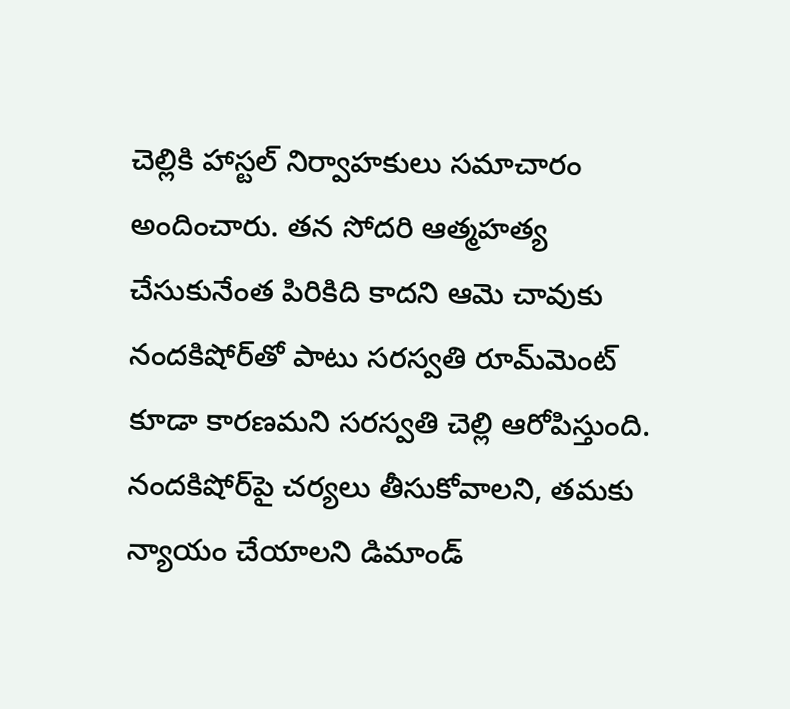చెల్లికి హాస్టల్ నిర్వాహకులు సమాచారం అందించారు. తన సోదరి ఆత్మహత్య చేసుకునేంత పిరికిది కాదని ఆమె చావుకు నందకిషోర్‌తో పాటు సరస్వతి రూమ్‌మెంట్ కూడా కారణమని సరస్వతి చెల్లి ఆరోపిస్తుంది. నందకిషోర్‌పై చర్యలు తీసుకోవాలని, తమకు న్యాయం చేయాలని డిమాండ్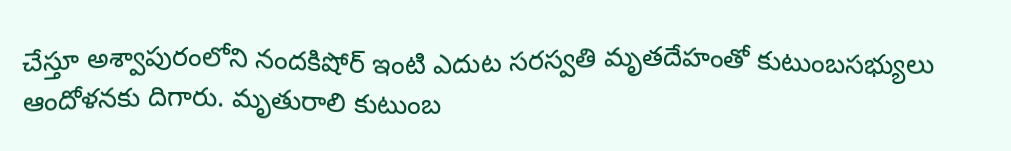చేస్తూ అశ్వాపురంలోని నందకిషోర్ ఇంటి ఎదుట సరస్వతి మృతదేహంతో కుటుంబసభ్యులు ఆందోళనకు దిగారు. మృతురాలి కుటుంబ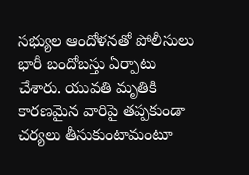సభ్యుల ఆందోళనతో పోలీసులు భారీ బందోబస్తు ఏర్పాటు చేశారు. యువతి మృతికి కారణమైన వారిపై తప్పకుండా చర్యలు తీసుకుంటామంటూ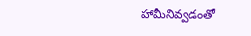హామీనివ్వడంతో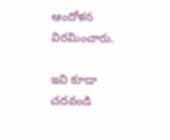ఆందోళన విరమించారు.

ఇవి కూడా చదవండి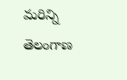మరిన్ని తెలంగాణ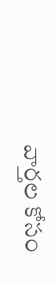వార్తల కోసం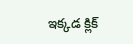ఇక్కడ క్లిక్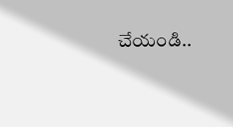చేయండి..